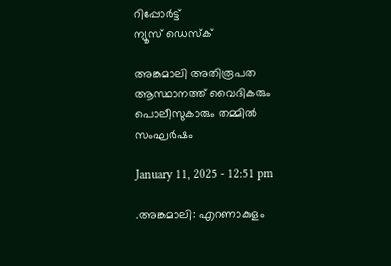റിപ്പോര്‍ട്ട്
ന്യൂസ് ഡെസ്ക്

അങ്കമാലി അതിരൂപത ആസ്ഥാനത്ത് വൈദികരും പൊലീസുകാരും തമ്മില്‍ സംഘര്‍ഷം

January 11, 2025 - 12:51 pm

.അങ്കമാലി: എറണാകുളം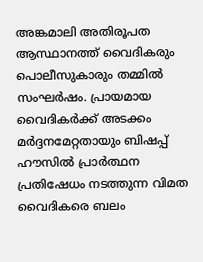അങ്കമാലി അതിരൂപത ആസ്ഥാനത്ത് വൈദികരും പൊലീസുകാരും തമ്മില്‍ സംഘര്‍ഷം. പ്രായമായ വൈദികര്‍ക്ക് അടക്കം മര്‍ദ്ദനമേറ്റതായും ബിഷപ്പ് ഹൗസില്‍ പ്രാര്‍ത്ഥന പ്രതിഷേധം നടത്തുന്ന വിമത വൈദികരെ ബലം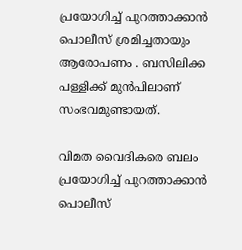പ്രയോഗിച്ച്‌ പുറത്താക്കാന്‍ പൊലീസ് ശ്രമിച്ചതായും ആരോപണം . ബസിലിക്ക പള്ളിക്ക് മുന്‍പിലാണ് സംഭവമുണ്ടായത്.

വിമത വൈദികരെ ബലം പ്രയോഗിച്ച്‌ പുറത്താക്കാന്‍ പൊലീസ്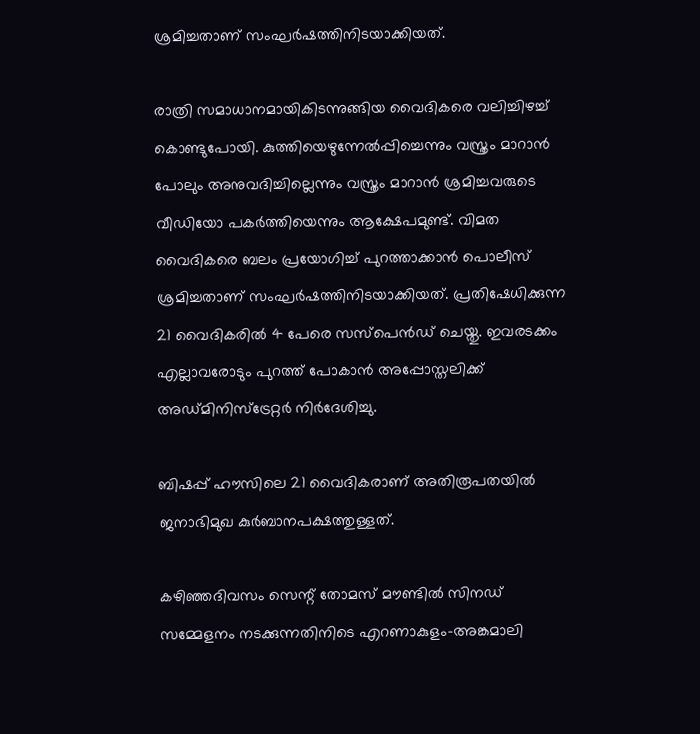ശ്രമിച്ചതാണ് സംഘര്‍ഷത്തിനിടയാക്കിയത്.

രാത്രി സമാധാനമായികിടന്നുങ്ങിയ വൈദികരെ വലിച്ചിഴച്ച്‌ കൊണ്ടുപോയി. കുത്തിയെഴുന്നേല്‍പ്പിച്ചെന്നും വസ്ത്രം മാറാന്‍ പോലും അനുവദിച്ചില്ലെന്നും വസ്ത്രം മാറാന്‍ ശ്രമിച്ചവരുടെ വീഡിയോ പകര്‍ത്തിയെന്നും ആക്ഷേപമുണ്ട്. വിമത വൈദികരെ ബലം പ്രയോഗിച്ച്‌ പുറത്താക്കാന്‍ പൊലീസ് ശ്രമിച്ചതാണ് സംഘര്‍ഷത്തിനിടയാക്കിയത്. പ്രതിഷേധിക്കുന്ന 21 വൈദികരില്‍ 4 പേരെ സസ്‌പെന്‍ഡ് ചെയ്തു. ഇവരടക്കം എല്ലാവരോടും പുറത്ത് പോകാന്‍ അപ്പോസ്തലിക്ക് അഡ്മിനിസ്‌ട്രേറ്റര്‍ നിര്‍ദേശിച്ചു.

ബിഷപ്പ് ഹൗസിലെ 21 വൈദികരാണ് അതിരൂപതയില്‍ ജനാഭിമുഖ കുര്‍ബാനപക്ഷത്തുള്ളത്.

കഴിഞ്ഞദിവസം സെന്റ് തോമസ് മൗണ്ടില്‍ സിനഡ് സമ്മേളനം നടക്കുന്നതിനിടെ എറണാകുളം-അങ്കമാലി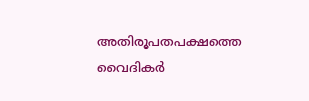അതിരൂപതപക്ഷത്തെ വൈദികര്‍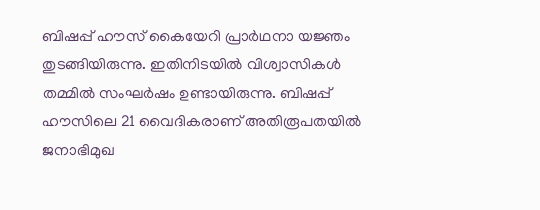ബിഷപ്പ് ഹൗസ് കൈയേറി പ്രാര്‍ഥനാ യജ്ഞം തുടങ്ങിയിരുന്നു. ഇതിനിടയില്‍ വിശ്വാസികള്‍ തമ്മില്‍ സംഘര്‍ഷം ഉണ്ടായിരുന്നു. ബിഷപ്പ് ഹൗസിലെ 21 വൈദികരാണ് അതിരൂപതയില്‍ ജനാഭിമുഖ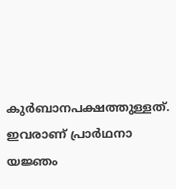കുര്‍ബാനപക്ഷത്തുള്ളത്. ഇവരാണ് പ്രാര്‍ഥനാ യജ്ഞം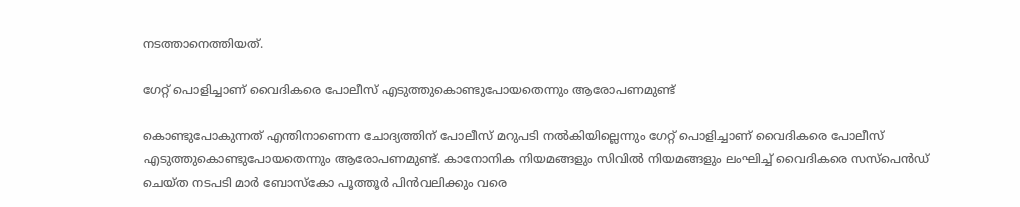നടത്താനെത്തിയത്.

ഗേറ്റ് പൊളിച്ചാണ് വൈദികരെ പോലീസ് എടുത്തുകൊണ്ടുപോയതെന്നും ആരോപണമുണ്ട്

കൊണ്ടുപോകുന്നത് എന്തിനാണെന്ന ചോദ്യത്തിന് പോലീസ് മറുപടി നല്‍കിയില്ലെന്നും ഗേറ്റ് പൊളിച്ചാണ് വൈദികരെ പോലീസ് എടുത്തുകൊണ്ടുപോയതെന്നും ആരോപണമുണ്ട്. കാനോനിക നിയമങ്ങളും സിവില്‍ നിയമങ്ങളും ലംഘിച്ച്‌ വൈദികരെ സസ്‌പെന്‍ഡ് ചെയ്ത നടപടി മാര്‍ ബോസ്‌കോ പൂത്തൂര്‍ പിന്‍വലിക്കും വരെ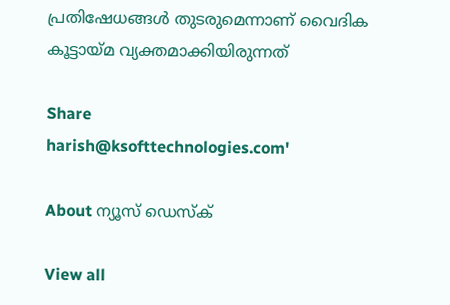പ്രതിഷേധങ്ങള്‍ തുടരുമെന്നാണ് വൈദിക കൂട്ടായ്മ വ്യക്തമാക്കിയിരുന്നത്

Share
harish@ksofttechnologies.com'

About ന്യൂസ് ഡെസ്ക്

View all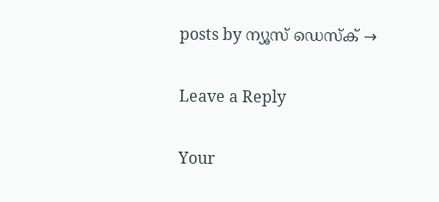posts by ന്യൂസ് ഡെസ്ക് →

Leave a Reply

Your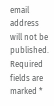email address will not be published. Required fields are marked *